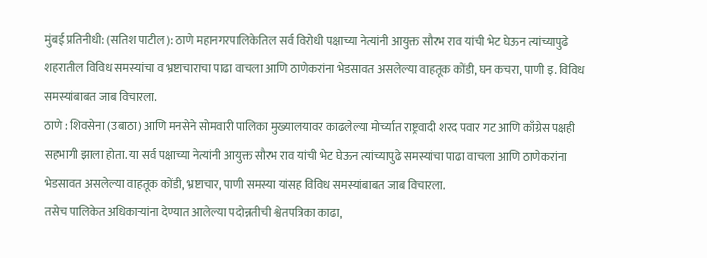मुंबई प्रतिनीधी: (सतिश पाटील): ठाणे महानगरपालिकेतिल सर्व विरोधी पक्षाच्या नेत्यांनी आयुक्त सौरभ राव यांची भेट घेऊन त्यांच्यापुढे शहरातील विविध समस्यांचा व भ्रष्टाचाराचा पाढा वाचला आणि ठाणेकरांना भेडसावत असलेल्या वाहतूक कोंडी, घन कचरा, पाणी इ. विविध समस्यांबाबत जाब विचारला.
ठाणे : शिवसेना (उबाठा) आणि मनसेने सोमवारी पालिका मुख्यालयावर काढलेल्या मोर्च्यात राष्ट्रवादी शरद पवार गट आणि काँग्रेस पक्षही सहभागी झाला होता. या सर्व पक्षाच्या नेत्यांनी आयुक्त सौरभ राव यांची भेट घेऊन त्यांच्यापुढे समस्यांचा पाढा वाचला आणि ठाणेकरांना भेडसावत असलेल्या वाहतूक कोंडी, भ्रष्टाचार, पाणी समस्या यांसह विविध समस्यांबाबत जाब विचारला.
तसेच पालिकेत अधिकाऱ्यांना देण्यात आलेल्या पदोन्नतीची श्वेतपत्रिका काढा,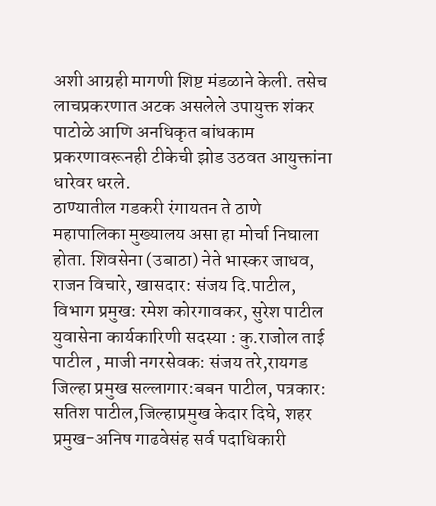अशी आग्रही मागणी शिष्ट मंडळाने केली. तसेच लाचप्रकरणात अटक असलेले उपायुक्त शंकर पाटोळे आणि अनधिकृत बांधकाम प्रकरणावरूनही टीकेची झोड उठवत आयुक्तांना धारेवर धरले.
ठाण्यातील गडकरी रंगायतन ते ठाणे महापालिका मुख्यालय असा हा मोर्चा निघाला होता. शिवसेना (उबाठा) नेते भास्कर जाधव, राजन विचारे, खासदार: संजय दि.पाटील, विभाग प्रमुख: रमेश कोरगावकर, सुरेश पाटील युवासेना कार्यकारिणी सदस्या : कु.राजोल ताई पाटील , माजी नगरसेवक: संजय तरे,रायगड जिल्हा प्रमुख सल्लागार:बबन पाटील, पत्रकार: सतिश पाटील,जिल्हाप्रमुख केदार दिघे, शहर प्रमुख-अनिष गाढवेसंह सर्व पदाधिकारी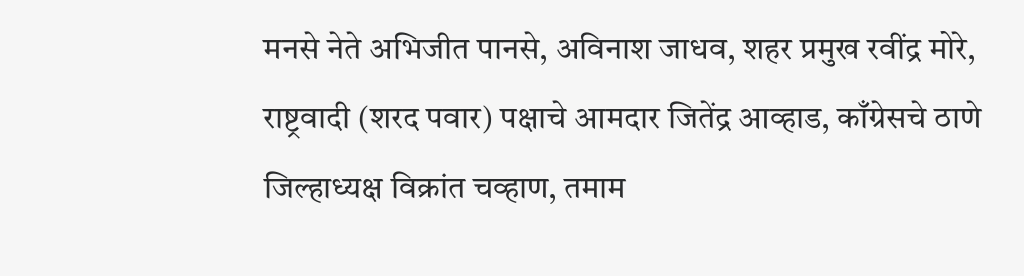मनसे नेते अभिजीत पानसे, अविनाश जाधव, शहर प्रमुख रवींद्र मोरे, राष्ट्रवादी (शरद पवार) पक्षाचे आमदार जितेंद्र आव्हाड, काँग्रेसचे ठाणे जिल्हाध्यक्ष विक्रांत चव्हाण, तमाम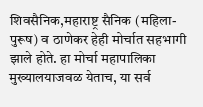शिवसैनिक,महाराष्ट्र सैनिक (महिला-पुरूष) व ठाणेकर हेही मोर्चात सहभागी झाले होते. हा मोर्चा महापालिका मुख्यालयाजवळ येताच, या सर्व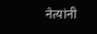नेत्यांनी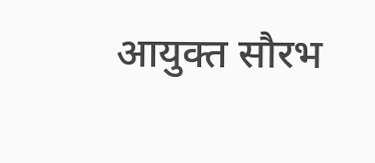आयुक्त सौरभ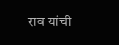राव यांची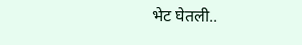भेट घेतली..